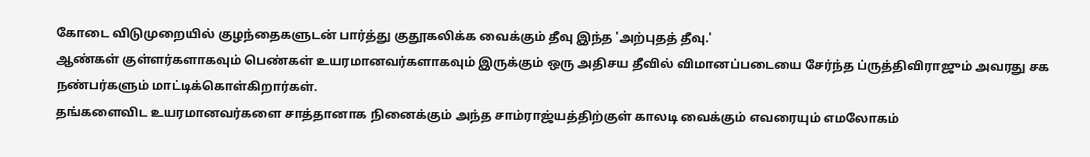கோடை விடுமுறையில் குழந்தைகளுடன் பார்த்து குதூகலிக்க வைக்கும் தீவு இந்த 'அற்புதத் தீவு.'
ஆண்கள் குள்ளர்களாகவும் பெண்கள் உயரமானவர்களாகவும் இருக்கும் ஒரு அதிசய தீவில் விமானப்படையை சேர்ந்த ப்ருத்திவிராஜும் அவரது சக நண்பர்களும் மாட்டிக்கொள்கிறார்கள்.
தங்களைவிட உயரமானவர்களை சாத்தானாக நினைக்கும் அந்த சாம்ராஜ்யத்திற்குள் காலடி வைக்கும் எவரையும் எமலோகம்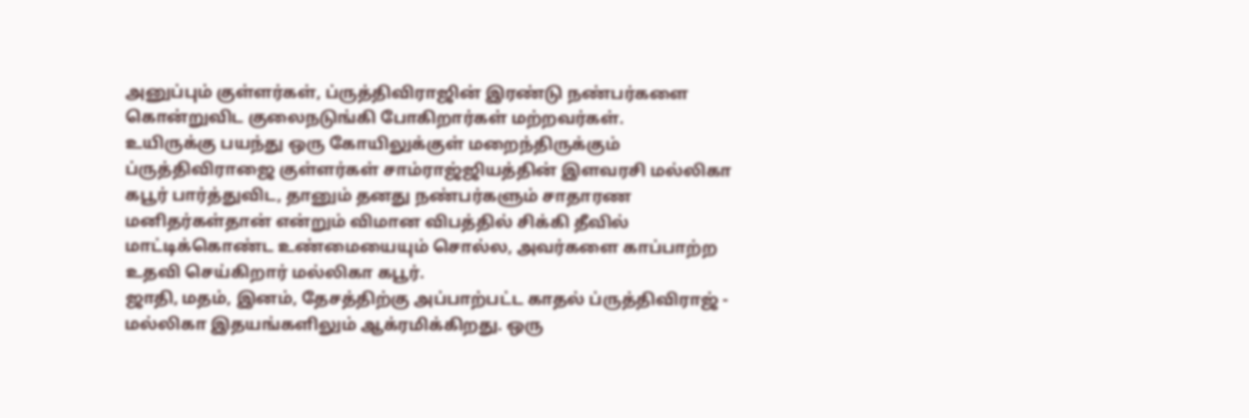அனுப்பும் குள்ளர்கள், ப்ருத்திவிராஜின் இரண்டு நண்பர்களை கொன்றுவிட குலைநடுங்கி போகிறார்கள் மற்றவர்கள்.
உயிருக்கு பயந்து ஒரு கோயிலுக்குள் மறைந்திருக்கும் ப்ருத்திவிராஜை குள்ளர்கள் சாம்ராஜ்ஜியத்தின் இளவரசி மல்லிகா கபூர் பார்த்துவிட, தானும் தனது நண்பர்களும் சாதாரண மனிதர்கள்தான் என்றும் விமான விபத்தில் சிக்கி தீவில் மாட்டிக்கொண்ட உண்மையையும் சொல்ல, அவர்களை காப்பாற்ற உதவி செய்கிறார் மல்லிகா கபூர்.
ஜாதி, மதம், இனம், தேசத்திற்கு அப்பாற்பட்ட காதல் ப்ருத்திவிராஜ் - மல்லிகா இதயங்களிலும் ஆக்ரமிக்கிறது. ஒரு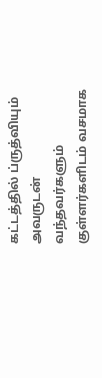கட்டத்தில் ப்ருத்வியும் அவருடன் வந்தவர்களும் குள்ளர்களிடம் வசமாக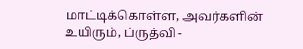மாட்டிக்கொள்ள, அவர்களின் உயிரும், ப்ருத்வி -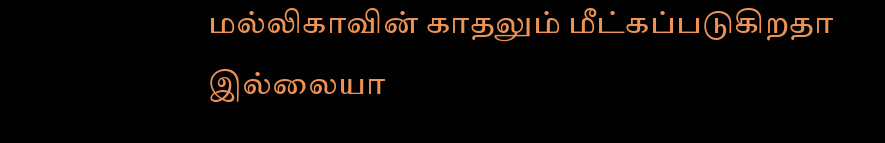மல்லிகாவின் காதலும் மீட்கப்படுகிறதா இல்லையா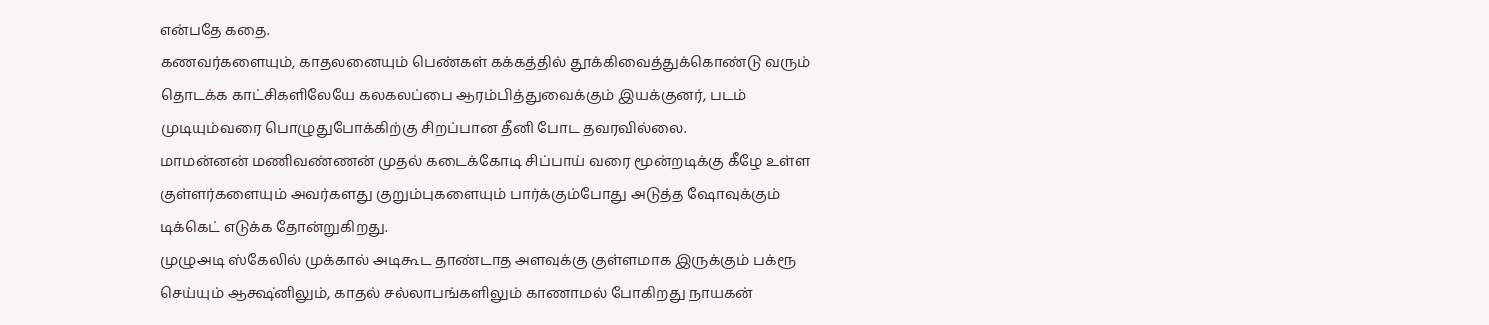என்பதே கதை.
கணவர்களையும், காதலனையும் பெண்கள் கக்கத்தில் தூக்கிவைத்துக்கொண்டு வரும் தொடக்க காட்சிகளிலேயே கலகலப்பை ஆரம்பித்துவைக்கும் இயக்குனர், படம் முடியும்வரை பொழுதுபோக்கிற்கு சிறப்பான தீனி போட தவரவில்லை.
மாமன்னன் மணிவண்ணன் முதல் கடைக்கோடி சிப்பாய் வரை மூன்றடிக்கு கீழே உள்ள குள்ளர்களையும் அவர்களது குறும்புகளையும் பார்க்கும்போது அடுத்த ஷோவுக்கும் டிக்கெட் எடுக்க தோன்றுகிறது.
முழுஅடி ஸ்கேலில் முக்கால் அடிகூட தாண்டாத அளவுக்கு குள்ளமாக இருக்கும் பக்ரூ செய்யும் ஆக்ஷ்னிலும், காதல் சல்லாபங்களிலும் காணாமல் போகிறது நாயகன்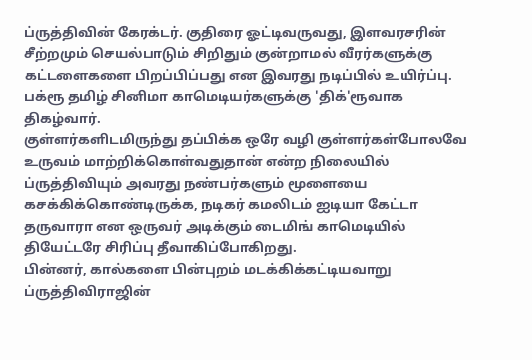ப்ருத்திவின் கேரக்டர். குதிரை ஓட்டிவருவது, இளவரசரின் சீற்றமும் செயல்பாடும் சிறிதும் குன்றாமல் வீரர்களுக்கு கட்டளைகளை பிறப்பிப்பது என இவரது நடிப்பில் உயிர்ப்பு. பக்ரூ தமிழ் சினிமா காமெடியர்களுக்கு 'திக்'ரூவாக திகழ்வார்.
குள்ளர்களிடமிருந்து தப்பிக்க ஒரே வழி குள்ளர்கள்போலவே உருவம் மாற்றிக்கொள்வதுதான் என்ற நிலையில் ப்ருத்திவியும் அவரது நண்பர்களும் மூளையை கசக்கிக்கொண்டிருக்க, நடிகர் கமலிடம் ஐடியா கேட்டா தருவாரா என ஒருவர் அடிக்கும் டைமிங் காமெடியில் தியேட்டரே சிரிப்பு தீவாகிப்போகிறது.
பின்னர், கால்களை பின்புறம் மடக்கிக்கட்டியவாறு ப்ருத்திவிராஜின்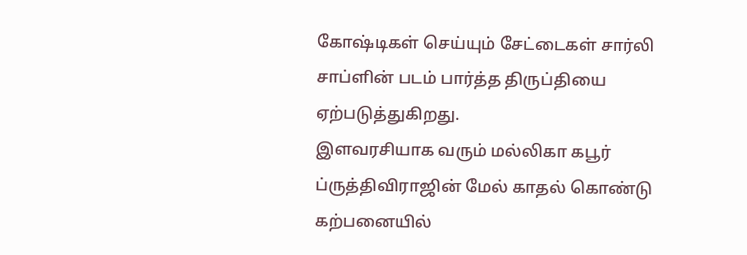கோஷ்டிகள் செய்யும் சேட்டைகள் சார்லி சாப்ளின் படம் பார்த்த திருப்தியை ஏற்படுத்துகிறது.
இளவரசியாக வரும் மல்லிகா கபூர் ப்ருத்திவிராஜின் மேல் காதல் கொண்டு கற்பனையில்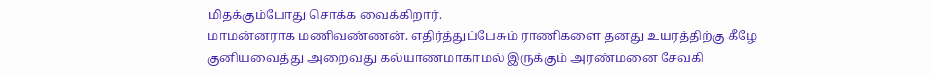மிதக்கும்போது சொக்க வைக்கிறார்.
மாமன்னராக மணிவண்ணன். எதிர்த்துப்பேசும் ராணிகளை தனது உயரத்திற்கு கீழே குனியவைத்து அறைவது கல்யாணமாகாமல் இருக்கும் அரண்மனை சேவகி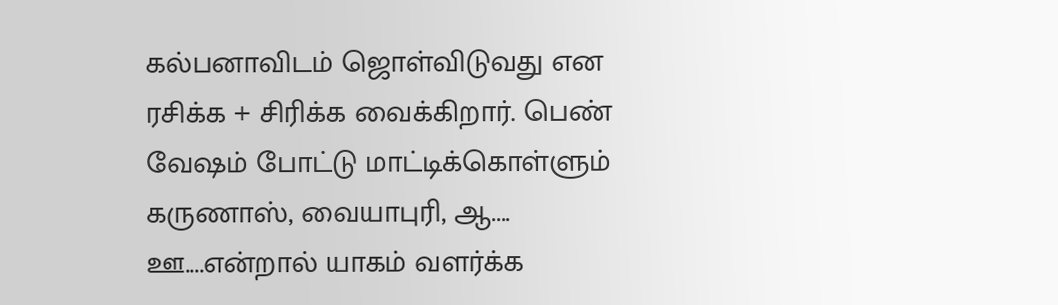கல்பனாவிடம் ஜொள்விடுவது என ரசிக்க + சிரிக்க வைக்கிறார். பெண் வேஷம் போட்டு மாட்டிக்கொள்ளும் கருணாஸ், வையாபுரி, ஆ.... ஊ....என்றால் யாகம் வளர்க்க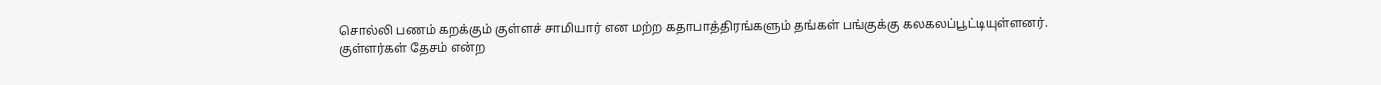சொல்லி பணம் கறக்கும் குள்ளச் சாமியார் என மற்ற கதாபாத்திரங்களும் தங்கள் பங்குக்கு கலகலப்பூட்டியுள்ளனர்.
குள்ளர்கள் தேசம் என்ற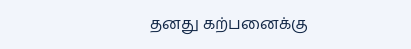தனது கற்பனைக்கு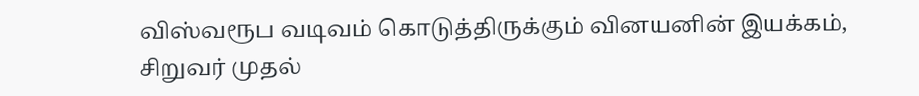விஸ்வரூப வடிவம் கொடுத்திருக்கும் வினயனின் இயக்கம், சிறுவர் முதல்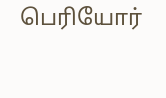பெரியோர்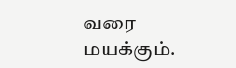வரை மயக்கும்.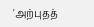'அற்புதத்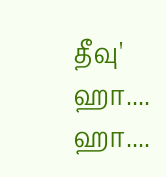தீவு' ஹா.... ஹா....